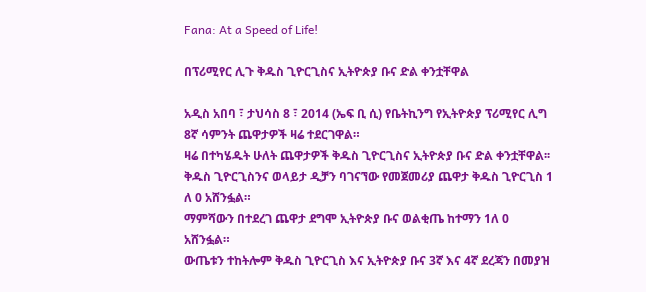Fana: At a Speed of Life!

በፕሪሚየር ሊጉ ቅዱስ ጊዮርጊስና ኢትዮጵያ ቡና ድል ቀንቷቸዋል

አዲስ አበባ ፣ ታህሳስ 8 ፣ 2014 (ኤፍ ቢ ሲ) የቤትኪንግ የኢትዮጵያ ፕሪሚየር ሊግ 8ኛ ሳምንት ጨዋታዎች ዛሬ ተደርገዋል።
ዛሬ በተካሄዱት ሁለት ጨዋታዎች ቅዱስ ጊዮርጊስና ኢትዮጵያ ቡና ድል ቀንቷቸዋል፡፡
ቅዱስ ጊዮርጊስንና ወላይታ ዲቻን ባገናኘው የመጀመሪያ ጨዋታ ቅዱስ ጊዮርጊስ 1 ለ 0 አሸንፏል።
ማምሻውን በተደረገ ጨዋታ ደግሞ ኢትዮጵያ ቡና ወልቂጤ ከተማን 1ለ 0 አሸንፏል።
ውጤቱን ተከትሎም ቅዱስ ጊዮርጊስ እና ኢትዮጵያ ቡና 3ኛ እና 4ኛ ደረጃን በመያዝ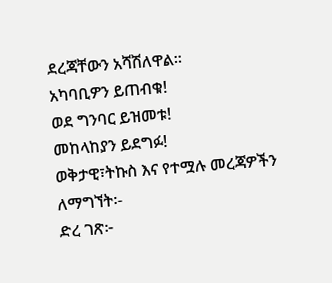ደረጃቸውን አሻሽለዋል።
አካባቢዎን ይጠብቁ!
ወደ ግንባር ይዝመቱ!
መከላከያን ይደግፉ!
ወቅታዊ፣ትኩስ እና የተሟሉ መረጃዎችን ለማግኘት፡-
ድረ ገጽ፦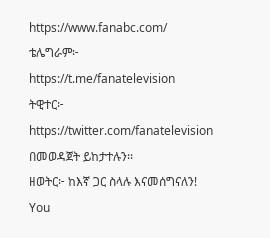https://www.fanabc.com/
ቴሌግራም፦ https://t.me/fanatelevision
ትዊተር፦ https://twitter.com/fanatelevision በመወዳጀት ይከታተሉን፡፡
ዘወትር፦ ከእኛ ጋር ስላሉ እናመሰግናለን!
You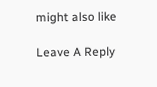might also like

Leave A Reply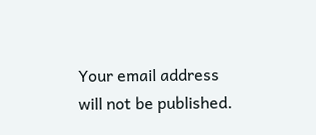Your email address will not be published.